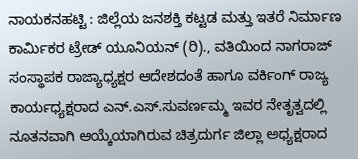ನಾಯಕನಹಟ್ಟಿ : ಜಿಲ್ಲೆಯ ಜನಶಕ್ತಿ ಕಟ್ಟಡ ಮತ್ತು ಇತರೆ ನಿರ್ಮಾಣ ಕಾರ್ಮಿಕರ ಟ್ರೇಡ್ ಯೂನಿಯನ್ (ರಿ)., ವತಿಯಿಂದ ನಾಗರಾಜ್ ಸಂಸ್ಥಾಪಕ ರಾಜ್ಯಾಧ್ಯಕ್ಷರ ಆದೇಶದಂತೆ ಹಾಗೂ ವರ್ಕಿಂಗ್ ರಾಜ್ಯ ಕಾರ್ಯಧ್ಯಕ್ಷರಾದ ಎನ್.ಎಸ್.ಸುವರ್ಣಮ್ಮ ಇವರ ನೇತೃತ್ವದಲ್ಲಿ ನೂತನವಾಗಿ ಆಯ್ಕೆಯಾಗಿರುವ ಚಿತ್ರದುರ್ಗ ಜಿಲ್ಲಾ ಅಧ್ಯಕ್ಷರಾದ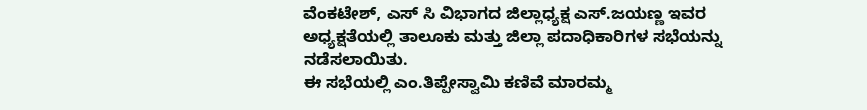ವೆಂಕಟೇಶ್, ಎಸ್ ಸಿ ವಿಭಾಗದ ಜಿಲ್ಲಾಧ್ಯಕ್ಷ ಎಸ್.ಜಯಣ್ಣ ಇವರ ಅಧ್ಯಕ್ಷತೆಯಲ್ಲಿ ತಾಲೂಕು ಮತ್ತು ಜಿಲ್ಲಾ ಪದಾಧಿಕಾರಿಗಳ ಸಭೆಯನ್ನು ನಡೆಸಲಾಯಿತು.
ಈ ಸಭೆಯಲ್ಲಿ ಎಂ.ತಿಪ್ಪೇಸ್ವಾಮಿ ಕಣಿವೆ ಮಾರಮ್ಮ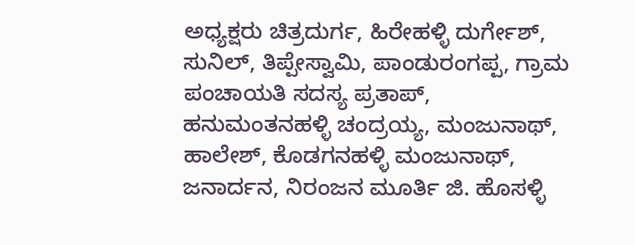ಅಧ್ಯಕ್ಷರು ಚಿತ್ರದುರ್ಗ, ಹಿರೇಹಳ್ಳಿ ದುರ್ಗೇಶ್, ಸುನಿಲ್, ತಿಪ್ಪೇಸ್ವಾಮಿ, ಪಾಂಡುರಂಗಪ್ಪ, ಗ್ರಾಮ ಪಂಚಾಯತಿ ಸದಸ್ಯ ಪ್ರತಾಪ್, ಹನುಮಂತನಹಳ್ಳಿ ಚಂದ್ರಯ್ಯ, ಮಂಜುನಾಥ್, ಹಾಲೇಶ್, ಕೊಡಗನಹಳ್ಳಿ ಮಂಜುನಾಥ್, ಜನಾರ್ದನ, ನಿರಂಜನ ಮೂರ್ತಿ ಜಿ. ಹೊಸಳ್ಳಿ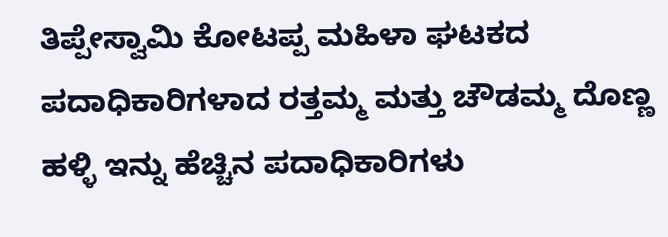ತಿಪ್ಪೇಸ್ವಾಮಿ ಕೋಟಪ್ಪ ಮಹಿಳಾ ಘಟಕದ ಪದಾಧಿಕಾರಿಗಳಾದ ರತ್ತಮ್ಮ ಮತ್ತು ಚೌಡಮ್ಮ ದೊಣ್ಣ ಹಳ್ಳಿ ಇನ್ನು ಹೆಚ್ಚಿನ ಪದಾಧಿಕಾರಿಗಳು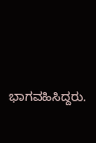ಭಾಗವಹಿಸಿದ್ದರು.